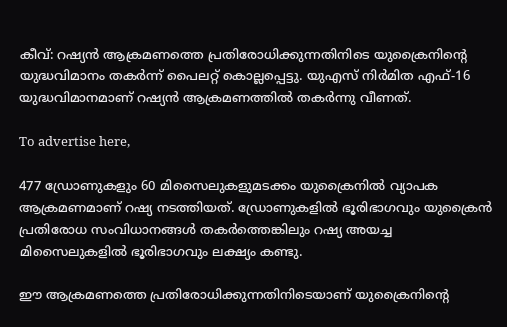കീവ്: റഷ്യന്‍ ആക്രമണത്തെ പ്രതിരോധിക്കുന്നതിനിടെ യുക്രൈനിന്റെ യുദ്ധവിമാനം തകര്‍ന്ന് പൈലറ്റ് കൊല്ലപ്പെട്ടു. യുഎസ് നിര്‍മിത എഫ്-16 യുദ്ധവിമാനമാണ് റഷ്യന്‍ ആക്രമണത്തില്‍ തകര്‍ന്നു വീണത്.

To advertise here,

477 ഡ്രോണുകളും 60 മിസൈലുകളുമടക്കം യുക്രൈനിൽ വ്യാപക ആക്രമണമാണ് റഷ്യ നടത്തിയത്. ഡ്രോണുകളില്‍ ഭൂരിഭാഗവും യുക്രൈന്‍ പ്രതിരോധ സംവിധാനങ്ങള്‍ തകര്‍ത്തെങ്കിലും റഷ്യ അയച്ച മിസൈലുകളില്‍ ഭൂരിഭാഗവും ലക്ഷ്യം കണ്ടു.

ഈ ആക്രമണത്തെ പ്രതിരോധിക്കുന്നതിനിടെയാണ് യുക്രൈനിന്റെ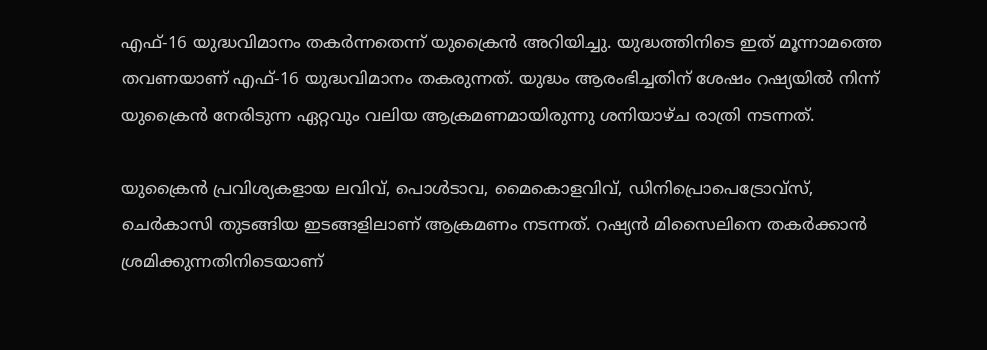എഫ്-16 യുദ്ധവിമാനം തകര്‍ന്നതെന്ന് യുക്രൈന്‍ അറിയിച്ചു. യുദ്ധത്തിനിടെ ഇത് മൂന്നാമത്തെ തവണയാണ് എഫ്-16 യുദ്ധവിമാനം തകരുന്നത്. യുദ്ധം ആരംഭിച്ചതിന് ശേഷം റഷ്യയില്‍ നിന്ന് യുക്രൈന്‍ നേരിടുന്ന ഏറ്റവും വലിയ ആക്രമണമായിരുന്നു ശനിയാഴ്ച രാത്രി നടന്നത്.

യുക്രൈന്‍ പ്രവിശ്യകളായ ലവിവ്, പൊള്‍ടാവ, മൈകൊളവിവ്, ഡിനിപ്രൊപെട്രോവ്‌സ്, ചെര്‍കാസി തുടങ്ങിയ ഇടങ്ങളിലാണ് ആക്രമണം നടന്നത്. റഷ്യന്‍ മിസൈലിനെ തകര്‍ക്കാന്‍ ശ്രമിക്കുന്നതിനിടെയാണ്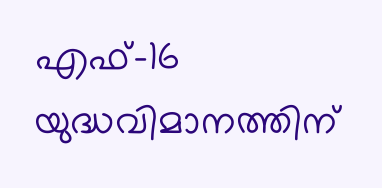എഫ്-16 യുദ്ധവിമാനത്തിന്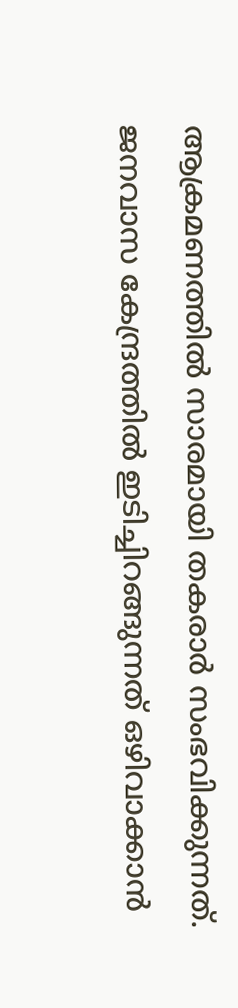ആക്രമണത്തില്‍ സാരമായി തകരാര്‍ സംഭവിക്കുന്നത്. ജനവാസ കേന്ദ്രത്തില്‍ ഇടിച്ചിറങ്ങുന്നത് ഒഴിവാക്കാന്‍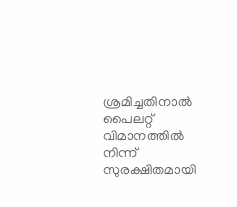ശ്രമിച്ചതിനാല്‍ പൈലറ്റ് വിമാനത്തില്‍ നിന്ന് സുരക്ഷിതമായി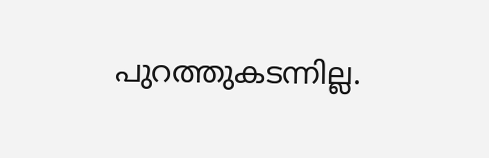പുറത്തുകടന്നില്ല.